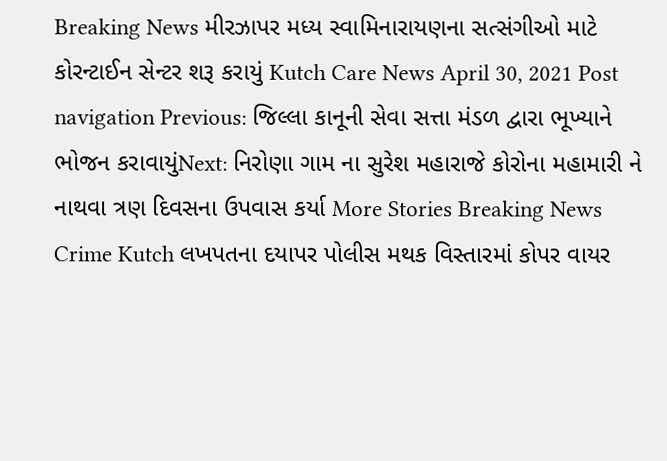Breaking News મીરઝાપર મધ્ય સ્વામિનારાયણના સત્સંગીઓ માટે કોરન્ટાઈન સેન્ટર શરૂ કરાયું Kutch Care News April 30, 2021 Post navigation Previous: જિલ્લા કાનૂની સેવા સત્તા મંડળ દ્વારા ભૂખ્યાને ભોજન કરાવાયુંNext: નિરોણા ગામ ના સુરેશ મહારાજે કોરોના મહામારી ને નાથવા ત્રણ દિવસના ઉપવાસ કર્યા More Stories Breaking News Crime Kutch લખપતના દયાપર પોલીસ મથક વિસ્તારમાં કોપર વાયર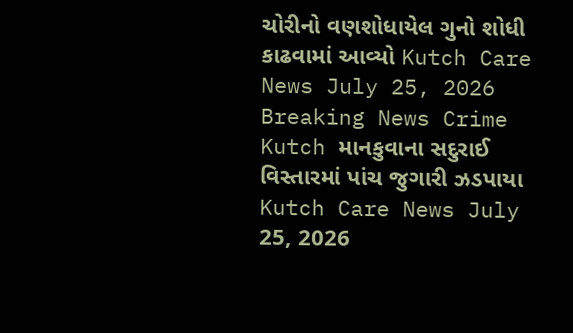ચોરીનો વણશોધાયેલ ગુનો શોધી કાઢવામાં આવ્યો Kutch Care News July 25, 2026 Breaking News Crime Kutch માનકુવાના સદુરાઈ વિસ્તારમાં પાંચ જુગારી ઝડપાયા Kutch Care News July 25, 2026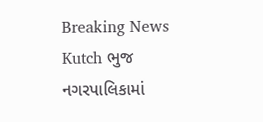Breaking News Kutch ભુજ નગરપાલિકામાં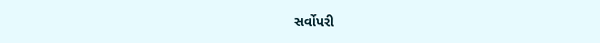સર્વોપરી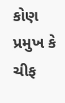કોણ પ્રમુખ કે ચીફ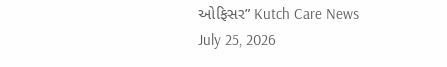ઓફિસર” Kutch Care News July 25, 2026